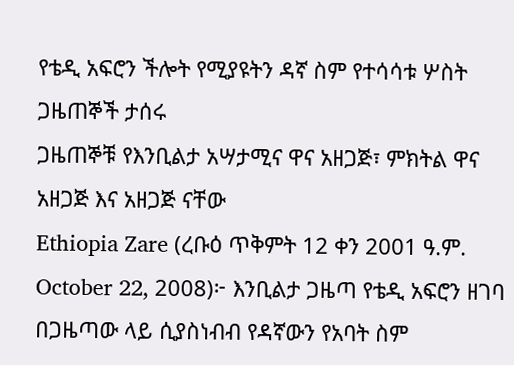የቴዲ አፍሮን ችሎት የሚያዩትን ዳኛ ስም የተሳሳቱ ሦስት ጋዜጠኞች ታሰሩ
ጋዜጠኞቹ የእንቢልታ አሣታሚና ዋና አዘጋጅ፣ ምክትል ዋና አዘጋጅ እና አዘጋጅ ናቸው
Ethiopia Zare (ረቡዕ ጥቅምት 12 ቀን 2001 ዓ.ም. October 22, 2008)፦ እንቢልታ ጋዜጣ የቴዲ አፍሮን ዘገባ በጋዜጣው ላይ ሲያስነብብ የዳኛውን የአባት ስም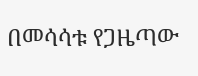በመሳሳቱ የጋዜጣው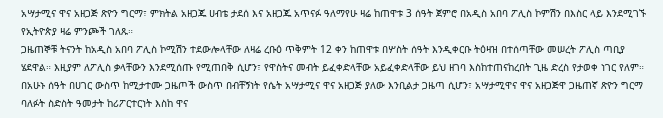አሣታሚና ዋና አዘጋጅ ጽዮን ግርማ፣ ምክትል አዘጋጁ ሀብቴ ታደሰ እና አዘጋጁ አጥናፉ ዓለማየሁ ዛሬ ከጠዋቱ 3 ሰዓት ጀምሮ በአዲስ አበባ ፖሊስ ኮምሽን በእስር ላይ እንደሚገኙ የኢትዮጵያ ዛሬ ምንጮች ገለጹ።
ጋዜጠኞቹ ትናንት ከአዲስ አበባ ፖሊስ ኮሚሽን ተደውሎላቸው ለዛሬ ረቡዕ ጥቅምት 12 ቀን ከጠዋቱ በሦስት ሰዓት እንዲቀርቡ ትዕዛዝ በተሰጣቸው መሠረት ፖሊስ ጣቢያ ሄደዋል። እዚያም ለፖሊስ ቃላቸውን እንደሚሰጡ የሚጠበቅ ሲሆን፣ የዋስትና መብት ይፈቀድላቸው አይፈቀድላቸው ይህ ዘገባ እስከተጠናከረበት ጊዜ ድረስ የታወቀ ነገር የለም።
በአሁኑ ሰዓት በሀገር ውስጥ ከሚታተሙ ጋዜጦች ውስጥ በብቸኝነት የሴት አሣታሚና ዋና አዘጋጅ ያለው እንቢልታ ጋዜጣ ሲሆን፣ አሣታሚዋና ዋና አዘጋጅዋ ጋዜጠኛ ጽዮን ግርማ ባለፉት ስድስት ዓመታት ከሪፖርተርነት እስከ ዋና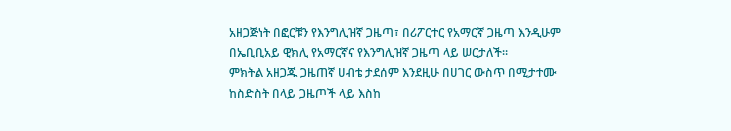አዘጋጅነት በፎርቹን የእንግሊዝኛ ጋዜጣ፣ በሪፖርተር የአማርኛ ጋዜጣ እንዲሁም በኤቢቢአይ ዊክሊ የአማርኛና የእንግሊዝኛ ጋዜጣ ላይ ሠርታለች።
ምክትል አዘጋጁ ጋዜጠኛ ሀብቴ ታደሰም እንደዚሁ በሀገር ውስጥ በሚታተሙ ከስድስት በላይ ጋዜጦች ላይ እስከ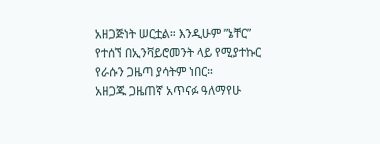አዘጋጅነት ሠርቷል። እንዲሁም ”ኔቸር” የተሰኘ በኢንቫይሮመንት ላይ የሚያተኩር የራሱን ጋዜጣ ያሳትም ነበር።
አዘጋጁ ጋዜጠኛ አጥናፉ ዓለማየሁ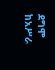ደግሞ ከአሥራ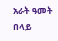አራት ዓመት በላይ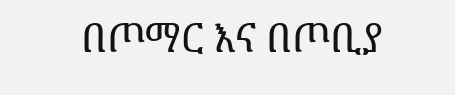በጦማር እና በጦቢያ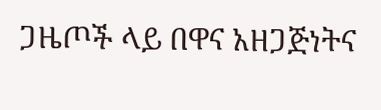ጋዜጦች ላይ በዋና አዘጋጅነትና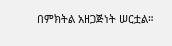በምክትል አዘጋጅነት ሠርቷል።